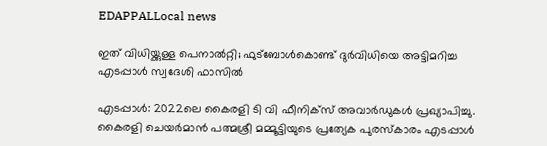EDAPPALLocal news

ഇത് വിധിയ്ക്കുള്ള പെനാല്‍റ്റി; ഫുട്‌ബോള്‍കൊണ്ട് ദുര്‍വിധിയെ അട്ടിമറിച്ച എടപ്പാൾ സ്വദേശി ഫാസില്‍

എടപ്പാൾ: 2022ലെ കൈരളി ടി വി ഫീനിക്‌സ് അവാര്‍ഡുകള്‍ പ്രഖ്യാപിച്ചു. കൈരളി ചെയര്‍മാന്‍ പത്മശ്രീ മമ്മൂട്ടിയുടെ പ്രത്യേക പുരസ്‌കാരം എടപ്പാൾ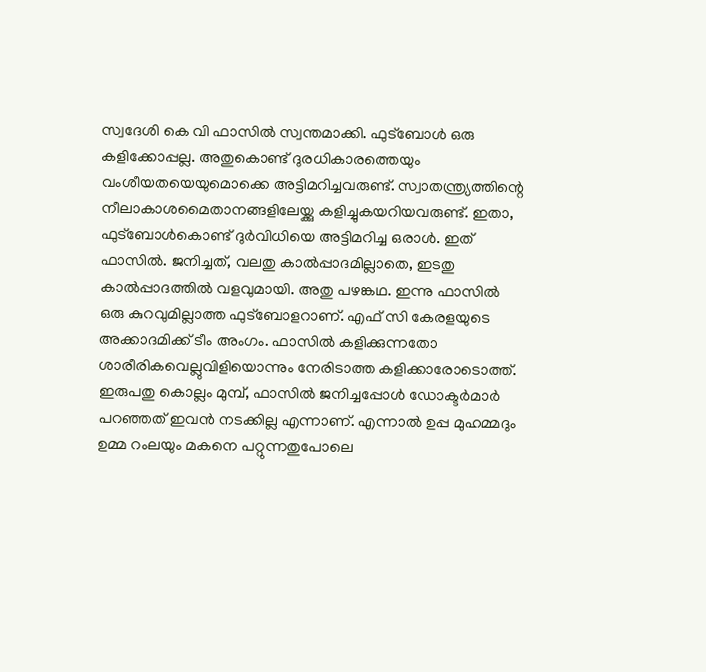സ്വദേശി കെ വി ഫാസില്‍ സ്വന്തമാക്കി. ഫുട്‌ബോള്‍ ഒരു കളിക്കോപ്പല്ല. അതുകൊണ്ട് ദുരധികാരത്തെയും വംശീയതയെയുമൊക്കെ അട്ടിമറിച്ചവരുണ്ട്. സ്വാതന്ത്ര്യത്തിന്റെ നീലാകാശമൈതാനങ്ങളിലേയ്ക്കു കളിച്ചുകയറിയവരുണ്ട്. ഇതാ, ഫുട്‌ബോള്‍കൊണ്ട് ദുര്‍വിധിയെ അട്ടിമറിച്ച ഒരാള്‍. ഇത് ഫാസില്‍. ജനിച്ചത്, വലതു കാല്‍പ്പാദമില്ലാതെ, ഇടതു കാല്‍പ്പാദത്തില്‍ വളവുമായി. അതു പഴങ്കഥ. ഇന്നു ഫാസില്‍ ഒരു കുറവുമില്ലാത്ത ഫുട്‌ബോളറാണ്. എഫ് സി കേരളയുടെ അക്കാദമിക്ക് ടീം അംഗം. ഫാസില്‍ കളിക്കുന്നതോ ശാരീരികവെല്ലുവിളിയൊന്നും നേരിടാത്ത കളിക്കാരോടൊത്ത്.
ഇരുപതു കൊല്ലം മുമ്പ്, ഫാസില്‍ ജനിച്ചപ്പോള്‍ ഡോക്ടര്‍മാര്‍ പറഞ്ഞത് ഇവന്‍ നടക്കില്ല എന്നാണ്. എന്നാല്‍ ഉപ്പ മുഹമ്മദും ഉമ്മ റംലയും മകനെ പറ്റുന്നതുപോലെ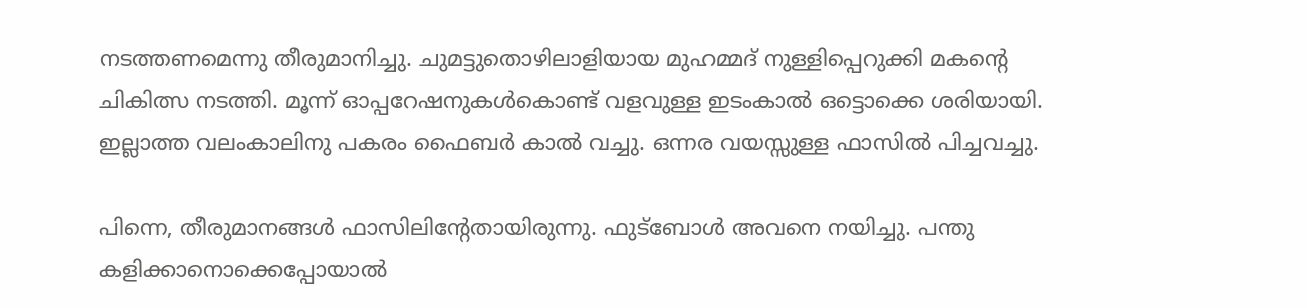നടത്തണമെന്നു തീരുമാനിച്ചു. ചുമട്ടുതൊഴിലാളിയായ മുഹമ്മദ് നുള്ളിപ്പെറുക്കി മകന്റെ ചികിത്സ നടത്തി. മൂന്ന് ഓപ്പറേഷനുകള്‍കൊണ്ട് വളവുള്ള ഇടംകാല്‍ ഒട്ടൊക്കെ ശരിയായി. ഇല്ലാത്ത വലംകാലിനു പകരം ഫൈബര്‍ കാല്‍ വച്ചു. ഒന്നര വയസ്സുള്ള ഫാസില്‍ പിച്ചവച്ചു.

പിന്നെ, തീരുമാനങ്ങള്‍ ഫാസിലിന്റേതായിരുന്നു. ഫുട്‌ബോള്‍ അവനെ നയിച്ചു. പന്തു കളിക്കാനൊക്കെപ്പോയാല്‍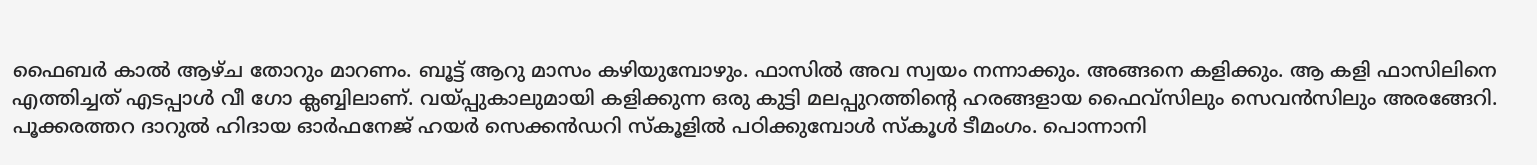ഫൈബര്‍ കാല്‍ ആഴ്ച തോറും മാറണം. ബൂട്ട് ആറു മാസം കഴിയുമ്പോഴും. ഫാസില്‍ അവ സ്വയം നന്നാക്കും. അങ്ങനെ കളിക്കും. ആ കളി ഫാസിലിനെ എത്തിച്ചത് എടപ്പാള്‍ വീ ഗോ ക്ലബ്ബിലാണ്. വയ്പ്പുകാലുമായി കളിക്കുന്ന ഒരു കുട്ടി മലപ്പുറത്തിന്റെ ഹരങ്ങളായ ഫൈവ്‌സിലും സെവന്‍സിലും അരങ്ങേറി. പൂക്കരത്തറ ദാറുല്‍ ഹിദായ ഓര്‍ഫനേജ് ഹയര്‍ സെക്കന്‍ഡറി സ്‌കൂളില്‍ പഠിക്കുമ്പോള്‍ സ്‌കൂള്‍ ടീമംഗം. പൊന്നാനി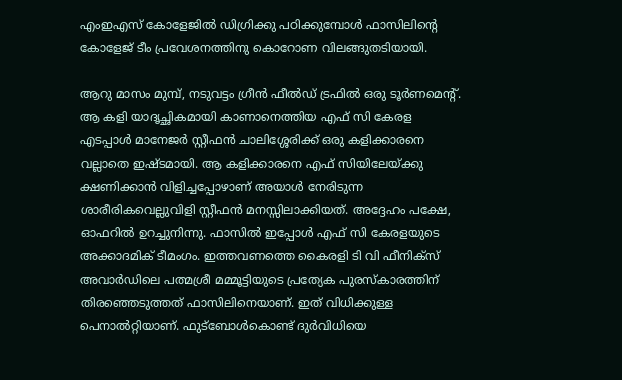എംഇഎസ് കോളേജില്‍ ഡിഗ്രിക്കു പഠിക്കുമ്പോള്‍ ഫാസിലിന്റെ കോളേജ് ടീം പ്രവേശനത്തിനു കൊറോണ വിലങ്ങുതടിയായി.

ആറു മാസം മുമ്പ്, നടുവട്ടം ഗ്രീന്‍ ഫീല്‍ഡ് ട്രഫില്‍ ഒരു ടൂര്‍ണമെന്റ്. ആ കളി യാദൃച്ഛികമായി കാണാനെത്തിയ എഫ് സി കേരള എടപ്പാള്‍ മാനേജര്‍ സ്റ്റീഫന്‍ ചാലിശ്ശേരിക്ക് ഒരു കളിക്കാരനെ വല്ലാതെ ഇഷ്ടമായി. ആ കളിക്കാരനെ എഫ് സിയിലേയ്ക്കു ക്ഷണിക്കാന്‍ വിളിച്ചപ്പോഴാണ് അയാള്‍ നേരിടുന്ന ശാരീരികവെല്ലുവിളി സ്റ്റീഫന്‍ മനസ്സിലാക്കിയത്. അദ്ദേഹം പക്ഷേ, ഓഫറില്‍ ഉറച്ചുനിന്നു. ഫാസില്‍ ഇപ്പോള്‍ എഫ് സി കേരളയുടെ അക്കാദമിക് ടീമംഗം. ഇത്തവണത്തെ കൈരളി ടി വി ഫീനിക്‌സ് അവാര്‍ഡിലെ പത്മശ്രീ മമ്മൂട്ടിയുടെ പ്രത്യേക പുരസ്‌കാരത്തിന് തിരഞ്ഞെടുത്തത് ഫാസിലിനെയാണ്. ഇത് വിധിക്കുള്ള പെനാല്‍റ്റിയാണ്. ഫുട്‌ബോള്‍കൊണ്ട് ദുര്‍വിധിയെ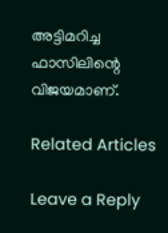അട്ടിമറിച്ച ഫാസിലിന്റെ വിജയമാണ്.

Related Articles

Leave a Reply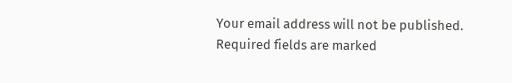Your email address will not be published. Required fields are marked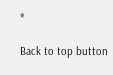*

Back to top button